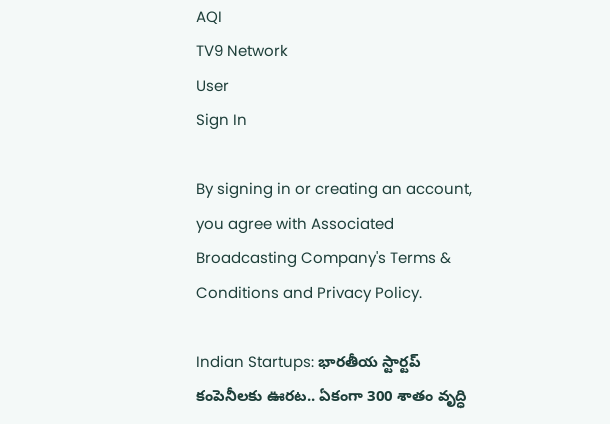AQI
TV9 Network
User
Sign In

By signing in or creating an account, you agree with Associated Broadcasting Company's Terms & Conditions and Privacy Policy.

Indian Startups: భారతీయ స్టార్టప్ కంపెనీలకు ఊరట.. ఏకంగా 300 శాతం వృద్ధి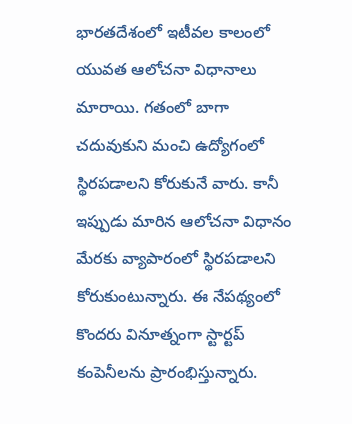భారతదేశంలో ఇటీవల కాలంలో యువత ఆలోచనా విధానాలు మారాయి. గతంలో బాగా చదువుకుని మంచి ఉద్యోగంలో స్థిరపడాలని కోరుకునే వారు. కానీ ఇప్పుడు మారిన ఆలోచనా విధానం మేరకు వ్యాపారంలో స్థిరపడాలని కోరుకుంటున్నారు. ఈ నేపథ్యంలో కొందరు వినూత్నంగా స్టార్టప్ కంపెనీలను ప్రారంభిస్తున్నారు.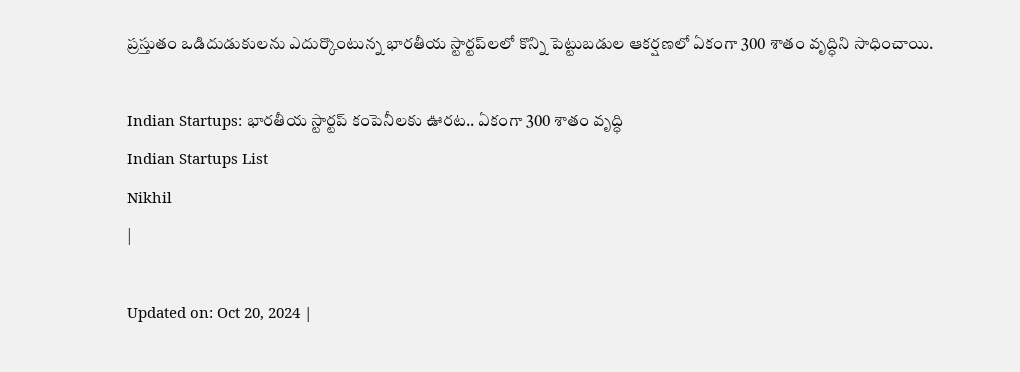ప్రస్తుతం ఒడిదుడుకులను ఎదుర్కొంటున్న భారతీయ స్టార్టప్‌లలో కొన్ని పెట్టుబడుల ఆకర్షణలో ఏకంగా 300 శాతం వృద్ధిని సాధించాయి.

Indian Startups: భారతీయ స్టార్టప్ కంపెనీలకు ఊరట.. ఏకంగా 300 శాతం వృద్ధి
Indian Startups List
Nikhil
|

Updated on: Oct 20, 2024 |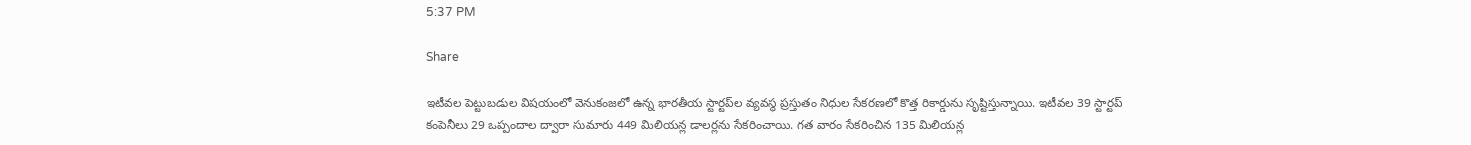5:37 PM

Share

ఇటీవల పెట్టుబడుల విషయంలో వెనుకంజలో ఉన్న భారతీయ స్టార్టప్‌ల వ్యవస్థ ప్రస్తుతం నిధుల సేకరణలో కొత్త రికార్డును సృష్టిస్తున్నాయి. ఇటీవల 39 స్టార్టప్‌ కంపెనీలు 29 ఒప్పందాల ద్వారా సుమారు 449 మిలియన్ల డాలర్లను సేకరించాయి. గత వారం సేకరించిన 135 మిలియన్ల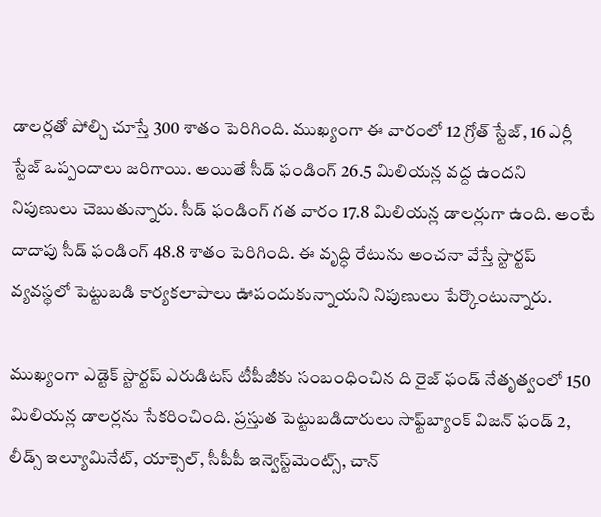డాలర్లతో పోల్చి చూస్తే 300 శాతం పెరిగింది. ముఖ్యంగా ఈ వారంలో 12 గ్రోత్ స్టేజ్, 16 ఎర్లీ స్టేజ్ ఒప్పందాలు జరిగాయి. అయితే సీడ్ ఫండింగ్ 26.5 మిలియన్ల వద్ద ఉందని నిపుణులు చెబుతున్నారు. సీడ్ ఫండింగ్ గత వారం 17.8 మిలియన్ల డాలర్లుగా ఉంది. అంటే దాదాపు సీడ్ ఫండింగ్ 48.8 శాతం పెరిగింది. ఈ వృద్ధి రేటును అంచనా వేస్తే స్టార్టప్ వ్యవస్థలో పెట్టుబడి కార్యకలాపాలు ఊపందుకున్నాయని నిపుణులు పేర్కొంటున్నారు.

ముఖ్యంగా ఎడ్టెక్ స్టార్టప్ ఎరుడిటస్ టీపీజీకు సంబంధించిన ది రైజ్ ఫండ్ నేతృత్వంలో 150 మిలియన్ల డాలర్లను సేకరించింది. ప్రస్తుత పెట్టుబడిదారులు సాఫ్ట్‌బ్యాంక్ విజన్ ఫండ్ 2, లీడ్స్ ఇల్యూమినేట్, యాక్సెల్, సీపీపీ ఇన్వెస్ట్‌మెంట్స్, చాన్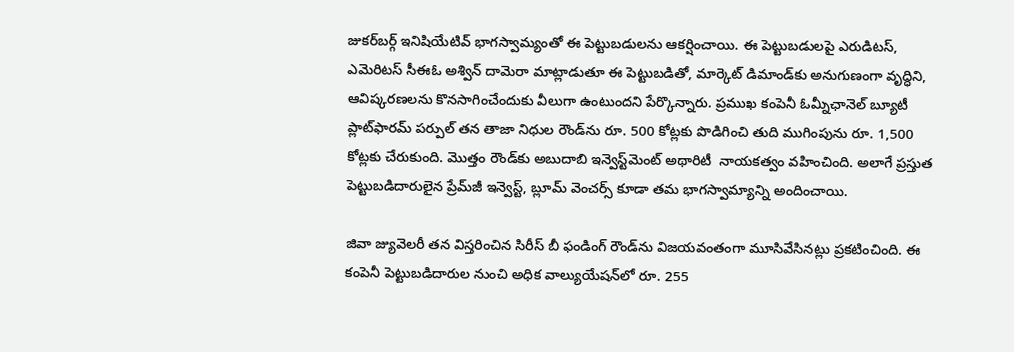జుకర్‌బర్గ్ ఇనిషియేటివ్ భాగస్వామ్యంతో ఈ పెట్టుబడులను ఆకర్షించాయి. ఈ పెట్టుబడులపై ఎరుడిటస్, ఎమెరిటస్ సీఈఓ అశ్విన్ దామెరా మాట్లాడుతూ ఈ పెట్టుబడితో, మార్కెట్ డిమాండ్‌కు అనుగుణంగా వృద్ధిని, ఆవిష్కరణలను కొనసాగించేందుకు వీలుగా ఉంటుందని పేర్కొన్నారు. ప్రముఖ కంపెనీ ఓమ్నీఛానెల్ బ్యూటీ ప్లాట్‌ఫారమ్ పర్పుల్ తన తాజా నిధుల రౌండ్‌ను రూ. 500 కోట్లకు పొడిగించి తుది ముగింపును రూ. 1,500 కోట్లకు చేరుకుంది. మొత్తం రౌండ్‌కు అబుదాబి ఇన్వెస్ట్‌మెంట్ అథారిటీ  నాయకత్వం వహించింది. అలాగే ప్రస్తుత పెట్టుబడిదారులైన ప్రేమ్‌జీ ఇన్వెస్ట్, బ్లూమ్ వెంచర్స్ కూడా తమ భాగస్వామ్యాన్ని అందించాయి.

జివా జ్యువెలరీ తన విస్తరించిన సిరీస్ బీ ఫండింగ్ రౌండ్‌ను విజయవంతంగా మూసివేసినట్లు ప్రకటించింది. ఈ కంపెనీ పెట్టుబడిదారుల నుంచి అధిక వాల్యుయేషన్‌లో రూ. 255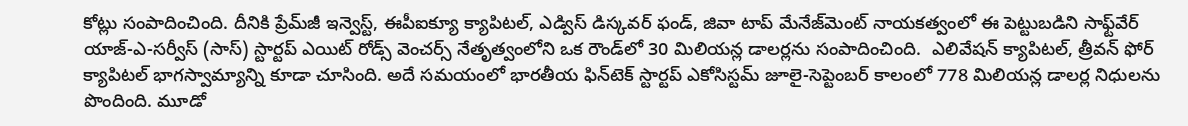కోట్లు సంపాదించింది. దీనికి ప్రేమ్‌జీ ఇన్వెస్ట్, ఈపీఐక్యూ క్యాపిటల్, ఎడ్విస్ డిస్కవర్ ఫండ్, జివా టాప్ మేనేజ్‌మెంట్ నాయకత్వంలో ఈ పెట్టుబడిని సాఫ్ట్‌వేర్ యాజ్-ఎ-సర్వీస్ (సాస్) స్టార్టప్ ఎయిట్ రోడ్స్ వెంచర్స్ నేతృత్వంలోని ఒక రౌండ్‌లో 30 మిలియన్ల డాలర్లను సంపాదించింది.  ఎలివేషన్ క్యాపిటల్, త్రీవన్ ఫోర్ క్యాపిటల్ భాగస్వామ్యాన్ని కూడా చూసింది. అదే సమయంలో భారతీయ ఫిన్‌టెక్ స్టార్టప్ ఎకోసిస్టమ్ జూలై-సెప్టెంబర్ కాలంలో 778 మిలియన్ల డాలర్ల నిధులను పొందింది. మూడో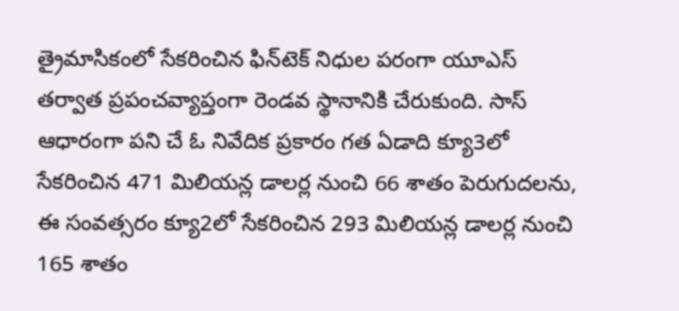త్రైమాసికంలో సేకరించిన ఫిన్‌టెక్ నిధుల పరంగా యూఎస్ తర్వాత ప్రపంచవ్యాప్తంగా రెండవ స్థానానికి చేరుకుంది. సాస్ ఆధారంగా పని చే ఓ నివేదిక ప్రకారం గత ఏడాది క్యూ3లో సేకరించిన 471 మిలియన్ల డాలర్ల నుంచి 66 శాతం పెరుగుదలను, ఈ సంవత్సరం క్యూ2లో సేకరించిన 293 మిలియన్ల డాలర్ల నుంచి 165 శాతం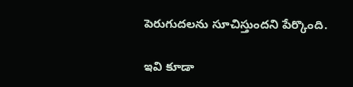పెరుగుదలను సూచిస్తుందని పేర్కొంది.

ఇవి కూడా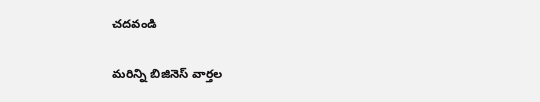చదవండి

మరిన్ని బిజినెస్ వార్తల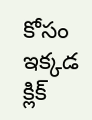కోసం ఇక్కడ క్లిక్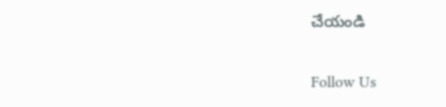చేయండి

Follow Us